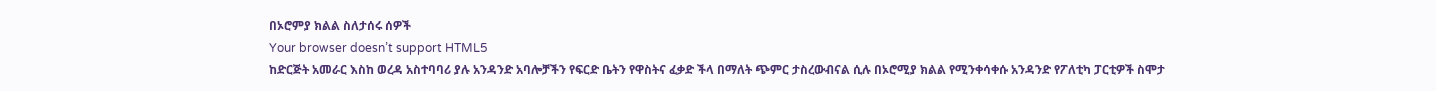በኦሮምያ ክልል ስለታሰሩ ሰዎች
Your browser doesn’t support HTML5
ከድርጅት አመራር እስከ ወረዳ አስተባባሪ ያሉ አንዳንድ አባሎቻችን የፍርድ ቤትን የዋስትና ፈቃድ ችላ በማለት ጭምር ታስረውብናል ሲሉ በኦሮሚያ ክልል የሚንቀሳቀሱ አንዳንድ የፖለቲካ ፓርቲዎች ስሞታ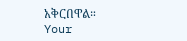አቅርበዋል።
Your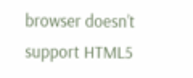browser doesn’t support HTML5